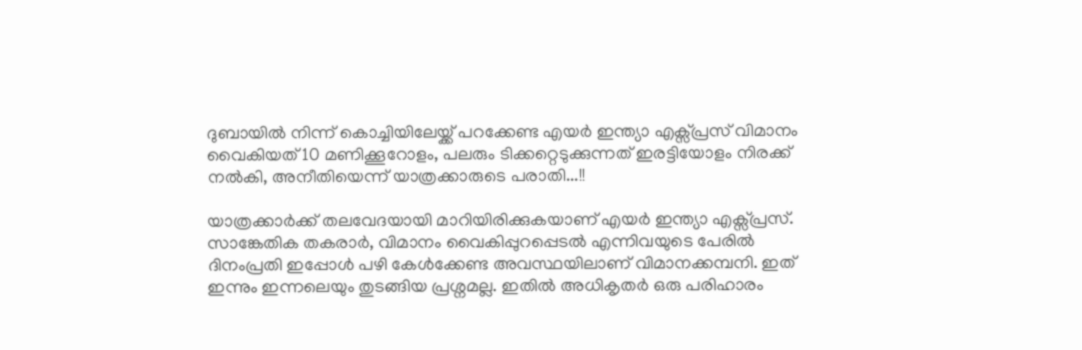ദുബായിൽ നിന്ന് കൊച്ചിയിലേയ്ക്ക് പറക്കേണ്ട എയർ ഇന്ത്യാ എക്സ്പ്രസ് വിമാനം വൈകിയത് 10 മണിക്കൂറോളം, പലരും ടിക്കറ്റെടുക്കുന്നത് ഇരട്ടിയോളം നിരക്ക് നൽകി, അനീതിയെന്ന് യാത്രക്കാരുടെ പരാതി...!!

യാത്രക്കാർക്ക് തലവേദയായി മാറിയിരിക്കുകയാണ് എയർ ഇന്ത്യാ എക്സ്പ്രസ്. സാങ്കേതിക തകരാർ, വിമാനം വൈകിപ്പുറപ്പെടൽ എന്നിവയുടെ പേരിൽ ദിനംപ്രതി ഇപ്പോൾ പഴി കേൾക്കേണ്ട അവസ്ഥയിലാണ് വിമാനക്കമ്പനി. ഇത് ഇന്നും ഇന്നലെയും തുടങ്ങിയ പ്രശ്നമല്ല. ഇതിൽ അധികൃതർ ഒരു പരിഹാരം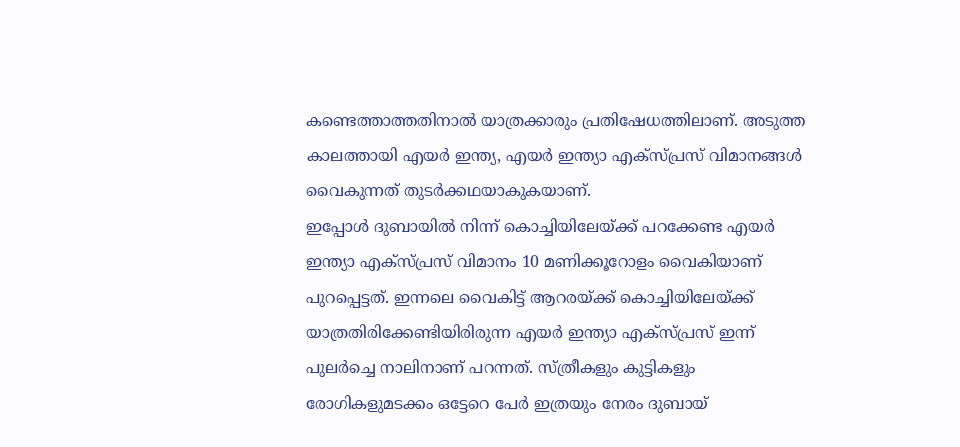കണ്ടെത്താത്തതിനാൽ യാത്രക്കാരും പ്രതിഷേധത്തിലാണ്. അടുത്ത കാലത്തായി എയർ ഇന്ത്യ, എയർ ഇന്ത്യാ എക്സ്പ്രസ് വിമാനങ്ങൾ വൈകുന്നത് തുടർക്കഥയാകുകയാണ്.
ഇപ്പോൾ ദുബായിൽ നിന്ന് കൊച്ചിയിലേയ്ക്ക് പറക്കേണ്ട എയർ ഇന്ത്യാ എക്സ്പ്രസ് വിമാനം 10 മണിക്കൂറോളം വൈകിയാണ് പുറപ്പെട്ടത്. ഇന്നലെ വൈകിട്ട് ആറരയ്ക്ക് കൊച്ചിയിലേയ്ക്ക് യാത്രതിരിക്കേണ്ടിയിരിരുന്ന എയർ ഇന്ത്യാ എക്സ്പ്രസ് ഇന്ന് പുലർച്ചെ നാലിനാണ് പറന്നത്. സ്ത്രീകളും കുട്ടികളും രോഗികളുമടക്കം ഒട്ടേറെ പേർ ഇത്രയും നേരം ദുബായ്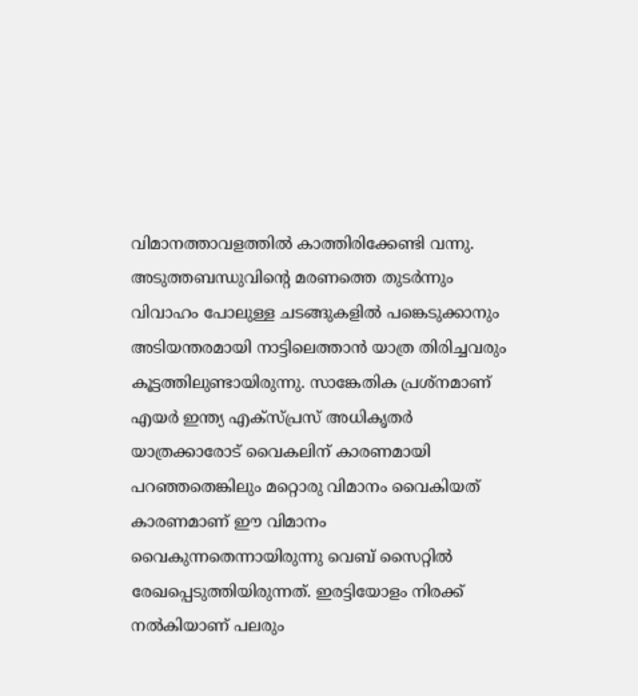വിമാനത്താവളത്തിൽ കാത്തിരിക്കേണ്ടി വന്നു.
അടുത്തബന്ധുവിന്റെ മരണത്തെ തുടർന്നും വിവാഹം പോലുള്ള ചടങ്ങുകളിൽ പങ്കെടുക്കാനും അടിയന്തരമായി നാട്ടിലെത്താൻ യാത്ര തിരിച്ചവരും കൂട്ടത്തിലുണ്ടായിരുന്നു. സാങ്കേതിക പ്രശ്നമാണ് എയർ ഇന്ത്യ എക്സ്പ്രസ് അധികൃതർ യാത്രക്കാരോട് വൈകലിന് കാരണമായി പറഞ്ഞതെങ്കിലും മറ്റൊരു വിമാനം വൈകിയത് കാരണമാണ് ഈ വിമാനം വൈകുന്നതെന്നായിരുന്നു വെബ് സൈറ്റിൽ രേഖപ്പെടുത്തിയിരുന്നത്. ഇരട്ടിയോളം നിരക്ക് നൽകിയാണ് പലരും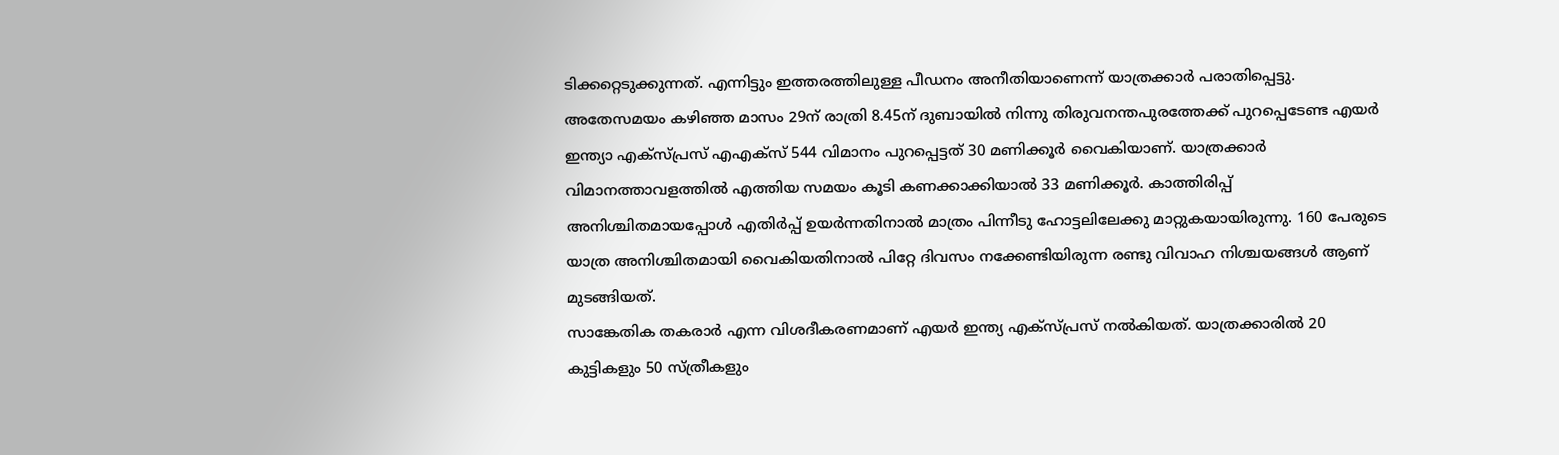ടിക്കറ്റെടുക്കുന്നത്. എന്നിട്ടും ഇത്തരത്തിലുള്ള പീഡനം അനീതിയാണെന്ന് യാത്രക്കാർ പരാതിപ്പെട്ടു.
അതേസമയം കഴിഞ്ഞ മാസം 29ന് രാത്രി 8.45ന് ദുബായിൽ നിന്നു തിരുവനന്തപുരത്തേക്ക് പുറപ്പെടേണ്ട എയർ ഇന്ത്യാ എക്സ്പ്രസ് എഎക്സ് 544 വിമാനം പുറപ്പെട്ടത് 30 മണിക്കൂർ വൈകിയാണ്. യാത്രക്കാർ വിമാനത്താവളത്തിൽ എത്തിയ സമയം കൂടി കണക്കാക്കിയാൽ 33 മണിക്കൂർ. കാത്തിരിപ്പ് അനിശ്ചിതമായപ്പോൾ എതിർപ്പ് ഉയർന്നതിനാൽ മാത്രം പിന്നീടു ഹോട്ടലിലേക്കു മാറ്റുകയായിരുന്നു. 160 പേരുടെ യാത്ര അനിശ്ചിതമായി വൈകിയതിനാൽ പിറ്റേ ദിവസം നക്കേണ്ടിയിരുന്ന രണ്ടു വിവാഹ നിശ്ചയങ്ങൾ ആണ് മുടങ്ങിയത്.
സാങ്കേതിക തകരാർ എന്ന വിശദീകരണമാണ് എയർ ഇന്ത്യ എക്സ്പ്രസ് നൽകിയത്. യാത്രക്കാരിൽ 20 കുട്ടികളും 50 സ്ത്രീകളും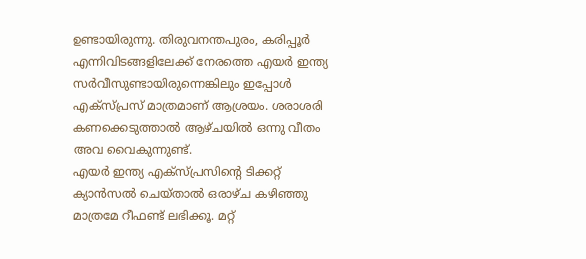ഉണ്ടായിരുന്നു. തിരുവനന്തപുരം, കരിപ്പൂർ എന്നിവിടങ്ങളിലേക്ക് നേരത്തെ എയർ ഇന്ത്യ സർവീസുണ്ടായിരുന്നെങ്കിലും ഇപ്പോൾ എക്സ്പ്രസ് മാത്രമാണ് ആശ്രയം. ശരാശരി കണക്കെടുത്താൽ ആഴ്ചയിൽ ഒന്നു വീതം അവ വൈകുന്നുണ്ട്.
എയർ ഇന്ത്യ എക്സ്പ്രസിന്റെ ടിക്കറ്റ് ക്യാൻസൽ ചെയ്താൽ ഒരാഴ്ച കഴിഞ്ഞു മാത്രമേ റീഫണ്ട് ലഭിക്കൂ. മറ്റ്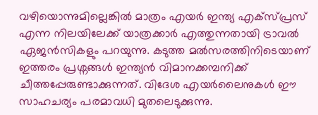വഴിയൊന്നുമില്ലെങ്കിൽ മാത്രം എയർ ഇന്ത്യ എക്സ്പ്രസ് എന്ന നിലയിലേക്ക് യാത്രക്കാർ എത്തുന്നതായി ട്രാവൽ ഏജൻസികളും പറയുന്നു. കടുത്ത മൽസരത്തിനിടെയാണ് ഇത്തരം പ്രശ്നങ്ങൾ ഇന്ത്യൻ വിമാനക്കമ്പനിക്ക് ചീത്തപ്പേരുണ്ടാക്കുന്നത്. വിദേശ എയർലൈനുകൾ ഈ സാഹചര്യം പരമാവധി മുതലെടുക്കുന്നു.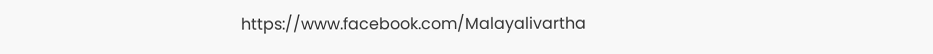https://www.facebook.com/Malayalivartha